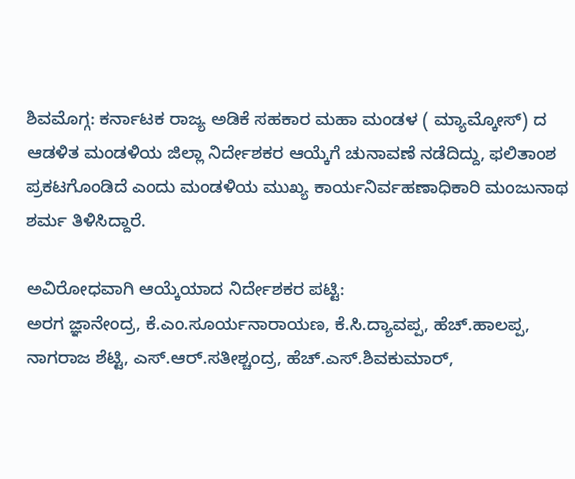ಶಿವಮೊಗ್ಗ: ಕರ್ನಾಟಕ ರಾಜ್ಯ ಅಡಿಕೆ ಸಹಕಾರ ಮಹಾ ಮಂಡಳ ( ಮ್ಯಾಮ್ಕೋಸ್) ದ ಆಡಳಿತ ಮಂಡಳಿಯ ಜಿಲ್ಲಾ ನಿರ್ದೇಶಕರ ಆಯ್ಕೆಗೆ ಚುನಾವಣೆ ನಡೆದಿದ್ದು, ಫಲಿತಾಂಶ ಪ್ರಕಟಗೊಂಡಿದೆ ಎಂದು ಮಂಡಳಿಯ ಮುಖ್ಯ ಕಾರ್ಯನಿರ್ವಹಣಾಧಿಕಾರಿ ಮಂಜುನಾಥ ಶರ್ಮ ತಿಳಿಸಿದ್ದಾರೆ.

ಅವಿರೋಧವಾಗಿ ಆಯ್ಕೆಯಾದ ನಿರ್ದೇಶಕರ ಪಟ್ಟಿ:
ಅರಗ ಜ್ಞಾನೇಂದ್ರ, ಕೆ.ಎಂ.ಸೂರ್ಯನಾರಾಯಣ, ಕೆ.ಸಿ.ದ್ಯಾವಪ್ಪ, ಹೆಚ್.ಹಾಲಪ್ಪ, ನಾಗರಾಜ ಶೆಟ್ಟಿ, ಎಸ್.ಆರ್.ಸತೀಶ್ಚಂದ್ರ, ಹೆಚ್.ಎಸ್.ಶಿವಕುಮಾರ್,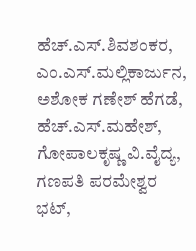ಹೆಚ್.ಎಸ್.ಶಿವಶಂಕರ, ಎಂ.ಎಸ್.ಮಲ್ಲಿಕಾರ್ಜುನ, ಅಶೋಕ ಗಣೇಶ್ ಹೆಗಡೆ, ಹೆಚ್.ಎಸ್.ಮಹೇಶ್, ಗೋಪಾಲಕೃಷ್ಣ ವಿ.ವೈದ್ಯ, ಗಣಪತಿ ಪರಮೇಶ್ವರ ಭಟ್,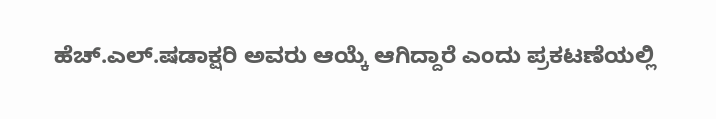ಹೆಚ್.ಎಲ್.ಷಡಾಕ್ಷರಿ ಅವರು ಆಯ್ಕೆ ಆಗಿದ್ದಾರೆ ಎಂದು ಪ್ರಕಟಣೆಯಲ್ಲಿ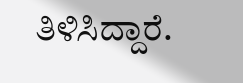ತಿಳಿಸಿದ್ದಾರೆ.